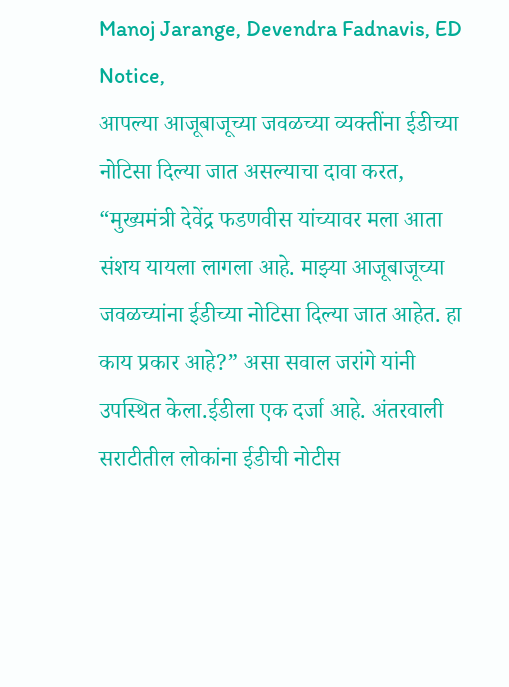Manoj Jarange, Devendra Fadnavis, ED Notice,
आपल्या आजूबाजूच्या जवळच्या व्यक्तींना ईडीच्या नोटिसा दिल्या जात असल्याचा दावा करत, “मुख्यमंत्री देवेंद्र फडणवीस यांच्यावर मला आता संशय यायला लागला आहे. माझ्या आजूबाजूच्या जवळच्यांना ईडीच्या नोटिसा दिल्या जात आहेत. हा काय प्रकार आहे?” असा सवाल जरांगे यांनी उपस्थित केला.ईडीला एक दर्जा आहे. अंतरवाली सराटीतील लोकांना ईडीची नोटीस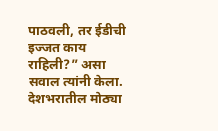पाठवली, तर ईडीची इज्जत काय राहिली?” असा सवाल त्यांनी केला. देशभरातील मोठ्या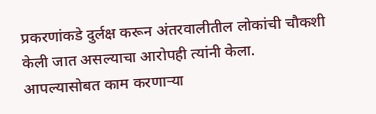प्रकरणांकडे दुर्लक्ष करून अंतरवालीतील लोकांची चौकशी केली जात असल्याचा आरोपही त्यांनी केला.
आपल्यासोबत काम करणाऱ्या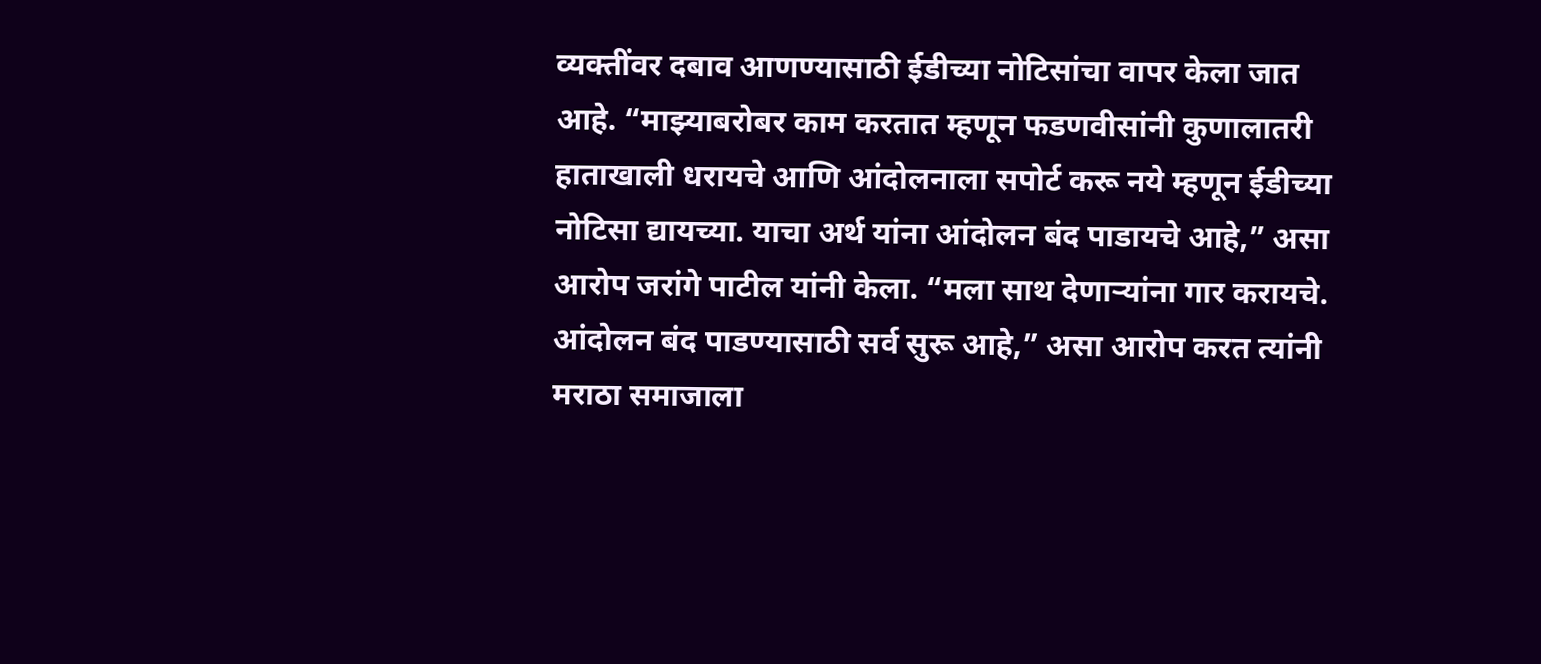व्यक्तींवर दबाव आणण्यासाठी ईडीच्या नोटिसांचा वापर केला जात आहे. “माझ्याबरोबर काम करतात म्हणून फडणवीसांनी कुणालातरी हाताखाली धरायचे आणि आंदोलनाला सपोर्ट करू नये म्हणून ईडीच्या नोटिसा द्यायच्या. याचा अर्थ यांना आंदोलन बंद पाडायचे आहे,” असा आरोप जरांगे पाटील यांनी केला. “मला साथ देणाऱ्यांना गार करायचे. आंदोलन बंद पाडण्यासाठी सर्व सुरू आहे,” असा आरोप करत त्यांनी मराठा समाजाला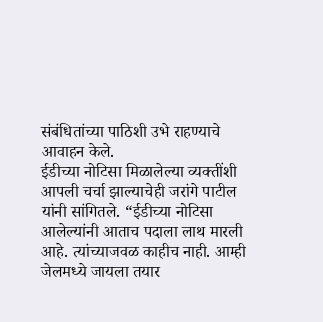संबंधितांच्या पाठिशी उभे राहण्याचे आवाहन केले.
ईडीच्या नोटिसा मिळालेल्या व्यक्तींशी आपली चर्चा झाल्याचेही जरांगे पाटील यांनी सांगितले. “ईडीच्या नोटिसा आलेल्यांनी आताच पदाला लाथ मारली आहे. त्यांच्याजवळ काहीच नाही. आम्ही जेलमध्ये जायला तयार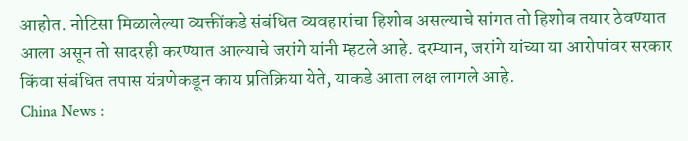आहोत. नोटिसा मिळालेल्या व्यक्तींकडे संबंधित व्यवहारांचा हिशोब असल्याचे सांगत तो हिशोब तयार ठेवण्यात आला असून तो सादरही करण्यात आल्याचे जरांगे यांनी म्हटले आहे. दरम्यान, जरांगे यांच्या या आरोपांवर सरकार किंवा संबंधित तपास यंत्रणेकडून काय प्रतिक्रिया येते, याकडे आता लक्ष लागले आहे.
China News :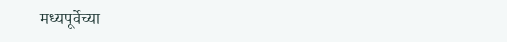मध्यपूर्वेच्या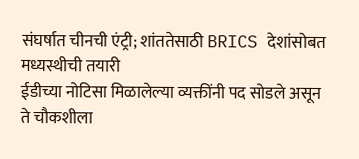संघर्षात चीनची एंट्री; शांततेसाठी BRICS देशांसोबत मध्यस्थीची तयारी
ईडीच्या नोटिसा मिळालेल्या व्यक्तींनी पद सोडले असून ते चौकशीला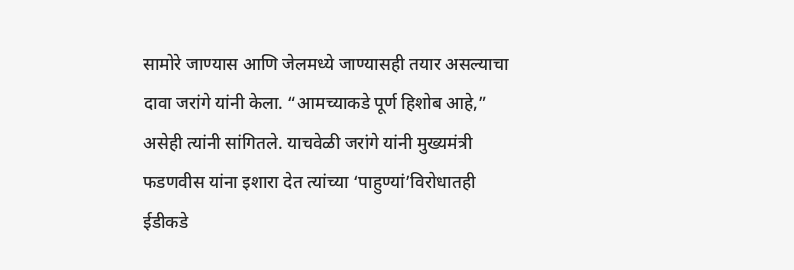सामोरे जाण्यास आणि जेलमध्ये जाण्यासही तयार असल्याचा दावा जरांगे यांनी केला. “आमच्याकडे पूर्ण हिशोब आहे,” असेही त्यांनी सांगितले. याचवेळी जरांगे यांनी मुख्यमंत्री फडणवीस यांना इशारा देत त्यांच्या ‘पाहुण्यां’विरोधातही ईडीकडे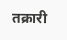तक्रारी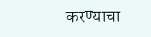करण्याचा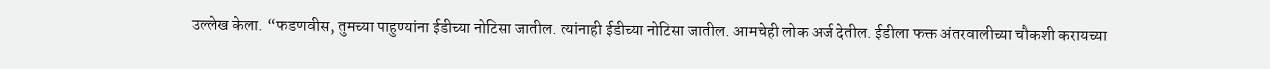उल्लेख केला. “फडणवीस, तुमच्या पाहुण्यांना ईडीच्या नोटिसा जातील. त्यांनाही ईडीच्या नोटिसा जातील. आमचेही लोक अर्ज देतील. ईडीला फक्त अंतरवालीच्या चौकशी करायच्या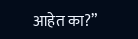आहेत का?”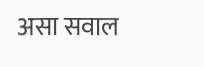असा सवाल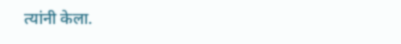त्यांनी केला.